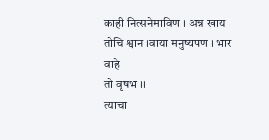काही नित्सनेमाविण । अन्न खाय तोचि श्वान ।वाया मनुष्यपण । भार वाहे
तो वृषभ ।।
त्याचा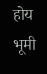होय भूमी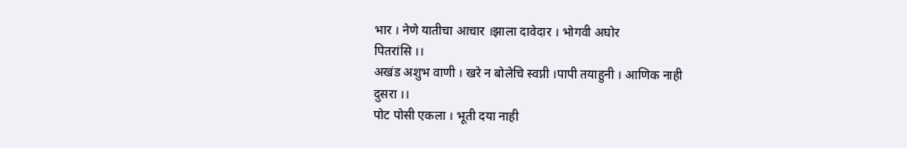भार । नेणे यातीचा आचार ।झाला दावेदार । भोगवी अघोर
पितरांसि ।।
अखंड अशुभ वाणी । खरे न बोलेचि स्वप्नी ।पापी तयाहुनी । आणिक नाही
दुसरा ।।
पोट पोसी एकला । भूती दया नाही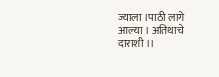ज्याला ।पाठी लागे आल्या । अतिथाचे
दाराशी ।।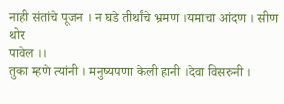नाही संतांचे पूजन । न घडे तीर्थांचे भ्रमण ।यमाचा आंदण । सीण थोर
पावेल ।।
तुका म्हणे त्यांनी । मनुष्यपणा केली हानी ।देवा विसरुनी ।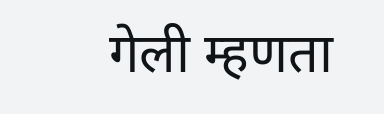गेली म्हणता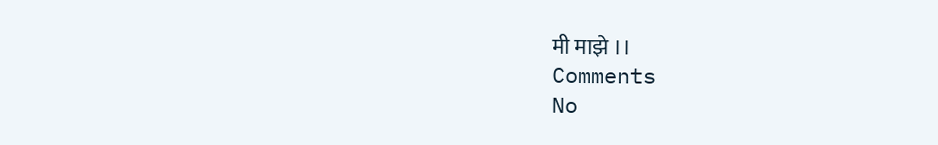मी माझे ।।
Comments
No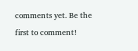comments yet. Be the first to comment!